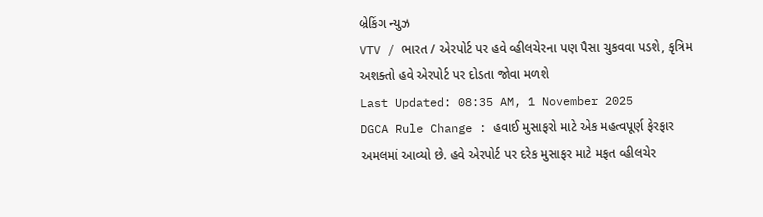બ્રેકિંગ ન્યુઝ
VTV / ભારત / એરપોર્ટ પર હવે વ્હીલચેરના પણ પૈસા ચુકવવા પડશે, કૃત્રિમ અશક્તો હવે એરપોર્ટ પર દોડતા જોવા મળશે
Last Updated: 08:35 AM, 1 November 2025
DGCA Rule Change : હવાઈ મુસાફરો માટે એક મહત્વપૂર્ણ ફેરફાર અમલમાં આવ્યો છે. હવે એરપોર્ટ પર દરેક મુસાફર માટે મફત વ્હીલચેર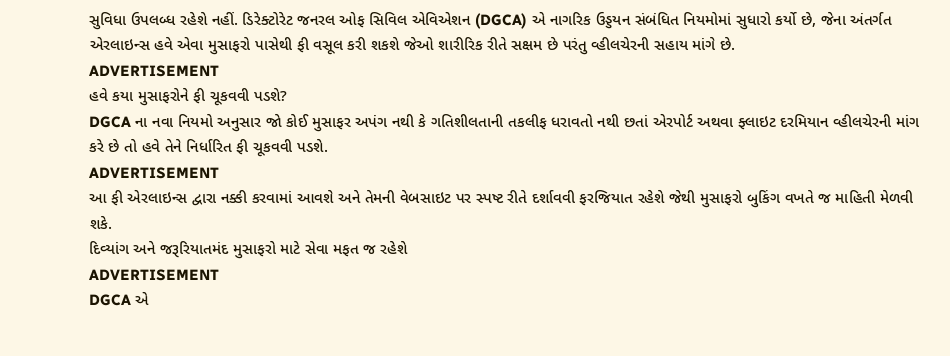સુવિધા ઉપલબ્ધ રહેશે નહીં. ડિરેક્ટોરેટ જનરલ ઓફ સિવિલ એવિએશન (DGCA) એ નાગરિક ઉડ્ડયન સંબંધિત નિયમોમાં સુધારો કર્યો છે, જેના અંતર્ગત એરલાઇન્સ હવે એવા મુસાફરો પાસેથી ફી વસૂલ કરી શકશે જેઓ શારીરિક રીતે સક્ષમ છે પરંતુ વ્હીલચેરની સહાય માંગે છે.
ADVERTISEMENT
હવે કયા મુસાફરોને ફી ચૂકવવી પડશે?
DGCA ના નવા નિયમો અનુસાર જો કોઈ મુસાફર અપંગ નથી કે ગતિશીલતાની તકલીફ ધરાવતો નથી છતાં એરપોર્ટ અથવા ફ્લાઇટ દરમિયાન વ્હીલચેરની માંગ કરે છે તો હવે તેને નિર્ધારિત ફી ચૂકવવી પડશે.
ADVERTISEMENT
આ ફી એરલાઇન્સ દ્વારા નક્કી કરવામાં આવશે અને તેમની વેબસાઇટ પર સ્પષ્ટ રીતે દર્શાવવી ફરજિયાત રહેશે જેથી મુસાફરો બુકિંગ વખતે જ માહિતી મેળવી શકે.
દિવ્યાંગ અને જરૂરિયાતમંદ મુસાફરો માટે સેવા મફત જ રહેશે
ADVERTISEMENT
DGCA એ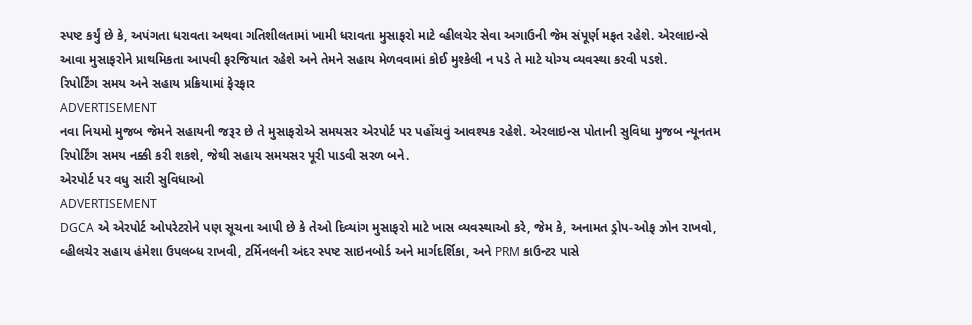સ્પષ્ટ કર્યું છે કે, અપંગતા ધરાવતા અથવા ગતિશીલતામાં ખામી ધરાવતા મુસાફરો માટે વ્હીલચેર સેવા અગાઉની જેમ સંપૂર્ણ મફત રહેશે. એરલાઇન્સે આવા મુસાફરોને પ્રાથમિકતા આપવી ફરજિયાત રહેશે અને તેમને સહાય મેળવવામાં કોઈ મુશ્કેલી ન પડે તે માટે યોગ્ય વ્યવસ્થા કરવી પડશે.
રિપોર્ટિંગ સમય અને સહાય પ્રક્રિયામાં ફેરફાર
ADVERTISEMENT
નવા નિયમો મુજબ જેમને સહાયની જરૂર છે તે મુસાફરોએ સમયસર એરપોર્ટ પર પહોંચવું આવશ્યક રહેશે. એરલાઇન્સ પોતાની સુવિધા મુજબ ન્યૂનતમ રિપોર્ટિંગ સમય નક્કી કરી શકશે, જેથી સહાય સમયસર પૂરી પાડવી સરળ બને.
એરપોર્ટ પર વધુ સારી સુવિધાઓ
ADVERTISEMENT
DGCA એ એરપોર્ટ ઓપરેટરોને પણ સૂચના આપી છે કે તેઓ દિવ્યાંગ મુસાફરો માટે ખાસ વ્યવસ્થાઓ કરે, જેમ કે, અનામત ડ્રોપ-ઓફ ઝોન રાખવો, વ્હીલચેર સહાય હંમેશા ઉપલબ્ધ રાખવી, ટર્મિનલની અંદર સ્પષ્ટ સાઇનબોર્ડ અને માર્ગદર્શિકા, અને PRM કાઉન્ટર પાસે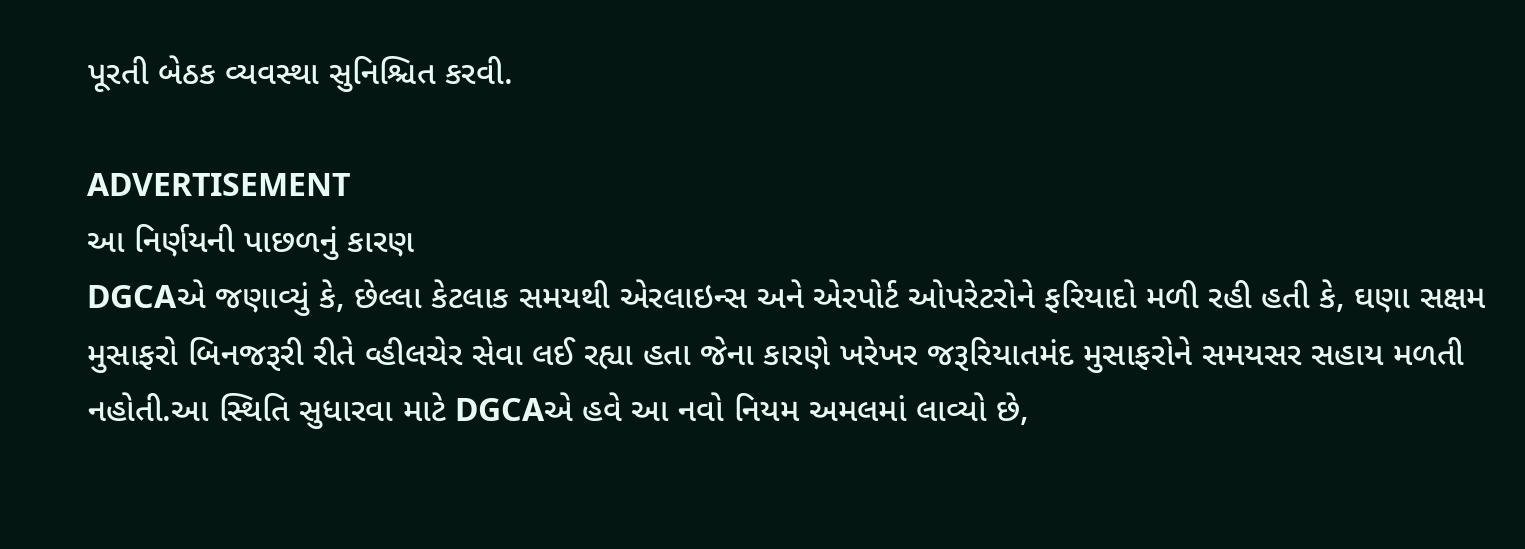પૂરતી બેઠક વ્યવસ્થા સુનિશ્ચિત કરવી.

ADVERTISEMENT
આ નિર્ણયની પાછળનું કારણ
DGCAએ જણાવ્યું કે, છેલ્લા કેટલાક સમયથી એરલાઇન્સ અને એરપોર્ટ ઓપરેટરોને ફરિયાદો મળી રહી હતી કે, ઘણા સક્ષમ મુસાફરો બિનજરૂરી રીતે વ્હીલચેર સેવા લઈ રહ્યા હતા જેના કારણે ખરેખર જરૂરિયાતમંદ મુસાફરોને સમયસર સહાય મળતી નહોતી.આ સ્થિતિ સુધારવા માટે DGCAએ હવે આ નવો નિયમ અમલમાં લાવ્યો છે,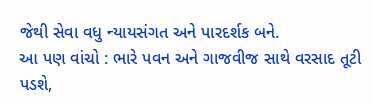જેથી સેવા વધુ ન્યાયસંગત અને પારદર્શક બને.
આ પણ વાંચો : ભારે પવન અને ગાજવીજ સાથે વરસાદ તૂટી પડશે,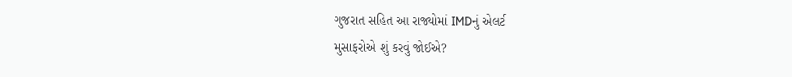ગુજરાત સહિત આ રાજ્યોમાં IMDનું એલર્ટ
મુસાફરોએ શું કરવું જોઈએ?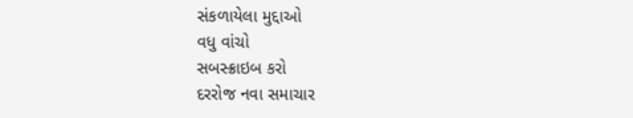સંકળાયેલા મુદ્દાઓ
વધુ વાંચો
સબસ્ક્રાઇબ કરો
દરરોજ નવા સમાચાર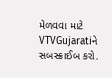મેળવવા માટે VTVGujaratiને સબસ્ક્રાઈબ કરો.